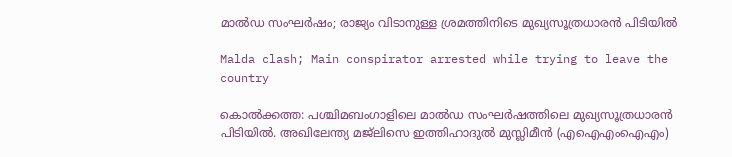മാല്‍ഡ സംഘർഷം; രാജ്യം വിടാനുള്ള ശ്രമത്തിനിടെ മുഖ്യസൂത്രധാരന്‍ പിടിയില്‍

Malda clash; Main conspirator arrested while trying to leave the country

കൊല്‍ക്കത്ത: പശ്ചിമബംഗാളിലെ മാല്‍ഡ സംഘര്‍ഷത്തിലെ മുഖ്യസൂത്രധാരന്‍ പിടിയില്‍. അഖിലേന്ത്യ മജ്ലിസെ ഇത്തിഹാദുല്‍ മുസ്ലിമീന്‍ (എഐഎംഐഎം)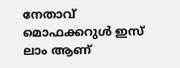നേതാവ് മൊഫക്കറുള്‍ ഇസ് ലാം ആണ്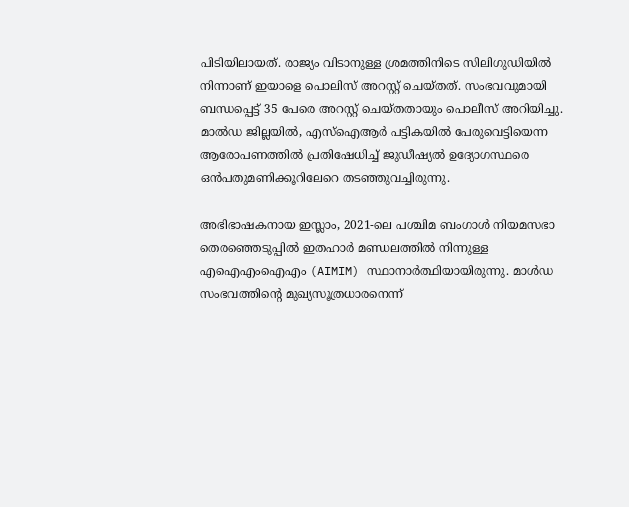പിടിയിലായത്. രാജ്യം വിടാനുള്ള ശ്രമത്തിനിടെ സിലിഗുഡിയില്‍ നിന്നാണ് ഇയാളെ പൊലിസ് അറസ്റ്റ് ചെയ്തത്. സംഭവവുമായി ബന്ധപ്പെട്ട് 35 പേരെ അറസ്റ്റ് ചെയ്തതായും പൊലീസ് അറിയിച്ചു. മാല്‍ഡ ജില്ലയില്‍, എസ്‌ഐആര്‍ പട്ടികയില്‍ പേരുവെട്ടിയെന്ന ആരോപണത്തില്‍ പ്രതിഷേധിച്ച് ജുഡീഷ്യല്‍ ഉദ്യോഗസ്ഥരെ ഒന്‍പതുമണിക്കൂറിലേറെ തടഞ്ഞുവച്ചിരുന്നു.

അഭിഭാഷകനായ ഇസ്ലാം, 2021-ലെ പശ്ചിമ ബംഗാള്‍ നിയമസഭാ തെരഞ്ഞെടുപ്പില്‍ ഇതഹാര്‍ മണ്ഡലത്തില്‍ നിന്നുള്ള എഐഎംഐഎം (AIMIM) സ്ഥാനാര്‍ത്ഥിയായിരുന്നു. മാള്‍ഡ സംഭവത്തിന്റെ മുഖ്യസൂത്രധാരനെന്ന്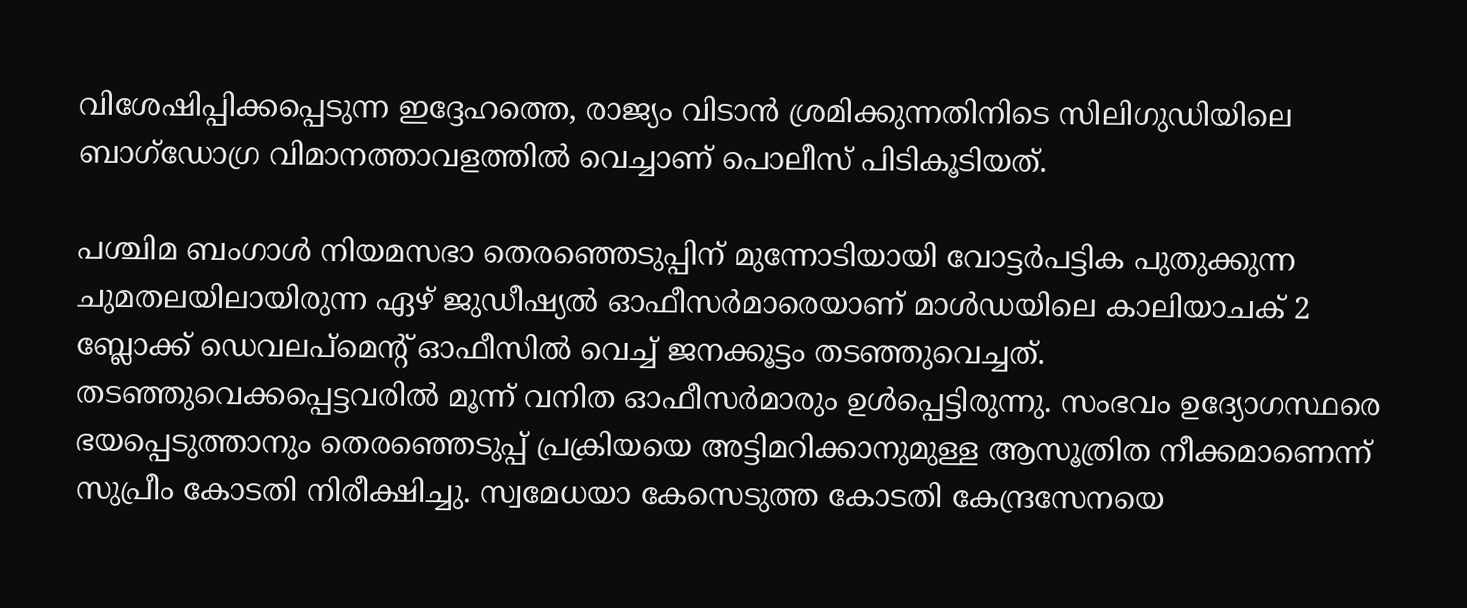വിശേഷിപ്പിക്കപ്പെടുന്ന ഇദ്ദേഹത്തെ, രാജ്യം വിടാന്‍ ശ്രമിക്കുന്നതിനിടെ സിലിഗുഡിയിലെ ബാഗ്ഡോഗ്ര വിമാനത്താവളത്തില്‍ വെച്ചാണ് പൊലീസ് പിടികൂടിയത്.

പശ്ചിമ ബംഗാള്‍ നിയമസഭാ തെരഞ്ഞെടുപ്പിന് മുന്നോടിയായി വോട്ടര്‍പട്ടിക പുതുക്കുന്ന ചുമതലയിലായിരുന്ന ഏഴ് ജുഡീഷ്യല്‍ ഓഫീസര്‍മാരെയാണ് മാള്‍ഡയിലെ കാലിയാചക് 2 ബ്ലോക്ക് ഡെവലപ്മെന്റ് ഓഫീസില്‍ വെച്ച് ജനക്കൂട്ടം തടഞ്ഞുവെച്ചത്. തടഞ്ഞുവെക്കപ്പെട്ടവരില്‍ മൂന്ന് വനിത ഓഫീസര്‍മാരും ഉള്‍പ്പെട്ടിരുന്നു. സംഭവം ഉദ്യോഗസ്ഥരെ ഭയപ്പെടുത്താനും തെരഞ്ഞെടുപ്പ് പ്രക്രിയയെ അട്ടിമറിക്കാനുമുള്ള ആസൂത്രിത നീക്കമാണെന്ന് സുപ്രീം കോടതി നിരീക്ഷിച്ചു. സ്വമേധയാ കേസെടുത്ത കോടതി കേന്ദ്രസേനയെ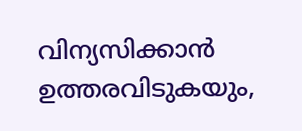വിന്യസിക്കാന്‍ ഉത്തരവിടുകയും,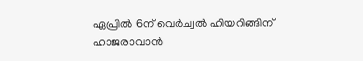ഏപ്രില്‍ 6ന് വെര്‍ച്വല്‍ ഹിയറിങ്ങിന് ഹാജരാവാന്‍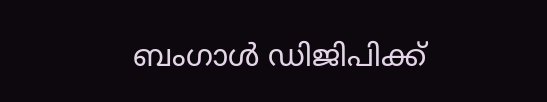ബംഗാള്‍ ഡിജിപിക്ക്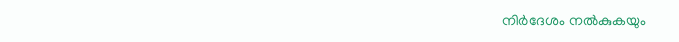നിര്‍ദേശം നല്‍കുകയും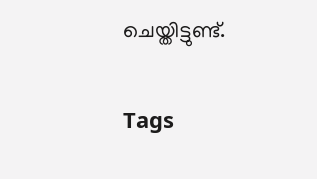ചെയ്തിട്ടുണ്ട്.

Tags